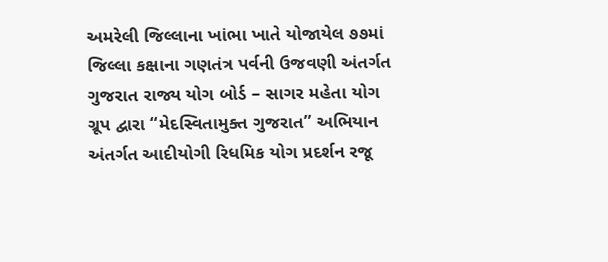અમરેલી જિલ્લાના ખાંભા ખાતે યોજાયેલ ૭૭માં જિલ્લા કક્ષાના ગણતંત્ર પર્વની ઉજવણી અંતર્ગત ગુજરાત રાજ્ય યોગ બોર્ડ – સાગર મહેતા યોગ ગ્રૂપ દ્વારા “મેદસ્વિતામુક્ત ગુજરાત” અભિયાન અંતર્ગત આદીયોગી રિધમિક યોગ પ્રદર્શન રજૂ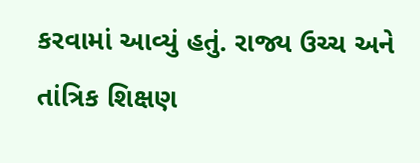કરવામાં આવ્યું હતું. રાજ્ય ઉચ્ચ અને તાંત્રિક શિક્ષણ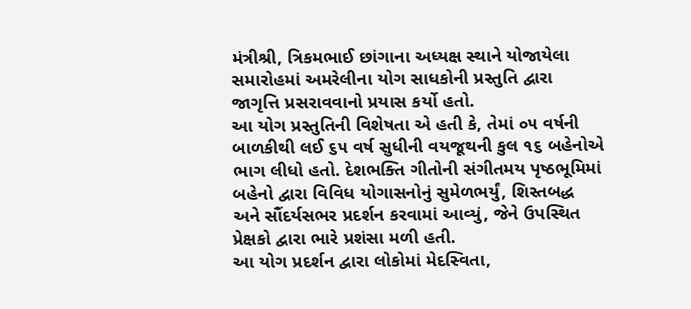મંત્રીશ્રી, ત્રિકમભાઈ છાંગાના અધ્યક્ષ સ્થાને યોજાયેલા સમારોહમાં અમરેલીના યોગ સાધકોની પ્રસ્તુતિ દ્વારા જાગૃત્તિ પ્રસરાવવાનો પ્રયાસ કર્યો હતો.
આ યોગ પ્રસ્તુતિની વિશેષતા એ હતી કે, તેમાં ૦૫ વર્ષની બાળકીથી લઈ ૬૫ વર્ષ સુધીની વયજૂથની કુલ ૧૬ બહેનોએ ભાગ લીધો હતો. દેશભક્તિ ગીતોની સંગીતમય પૃષ્ઠભૂમિમાં બહેનો દ્વારા વિવિધ યોગાસનોનું સુમેળભર્યું, શિસ્તબદ્ધ અને સૌંદર્યસભર પ્રદર્શન કરવામાં આવ્યું, જેને ઉપસ્થિત પ્રેક્ષકો દ્વારા ભારે પ્રશંસા મળી હતી.
આ યોગ પ્રદર્શન દ્વારા લોકોમાં મેદસ્વિતા,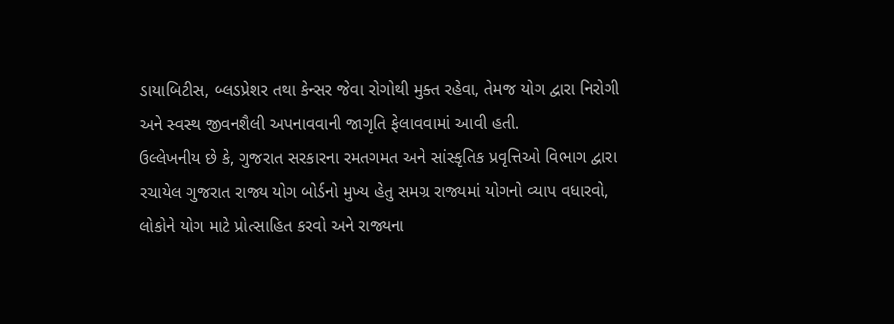ડાયાબિટીસ, બ્લડપ્રેશર તથા કેન્સર જેવા રોગોથી મુક્ત રહેવા, તેમજ યોગ દ્વારા નિરોગી અને સ્વસ્થ જીવનશૈલી અપનાવવાની જાગૃતિ ફેલાવવામાં આવી હતી.
ઉલ્લેખનીય છે કે, ગુજરાત સરકારના રમતગમત અને સાંસ્કૃતિક પ્રવૃત્તિઓ વિભાગ દ્વારા રચાયેલ ગુજરાત રાજ્ય યોગ બોર્ડનો મુખ્ય હેતુ સમગ્ર રાજ્યમાં યોગનો વ્યાપ વધારવો, લોકોને યોગ માટે પ્રોત્સાહિત કરવો અને રાજ્યના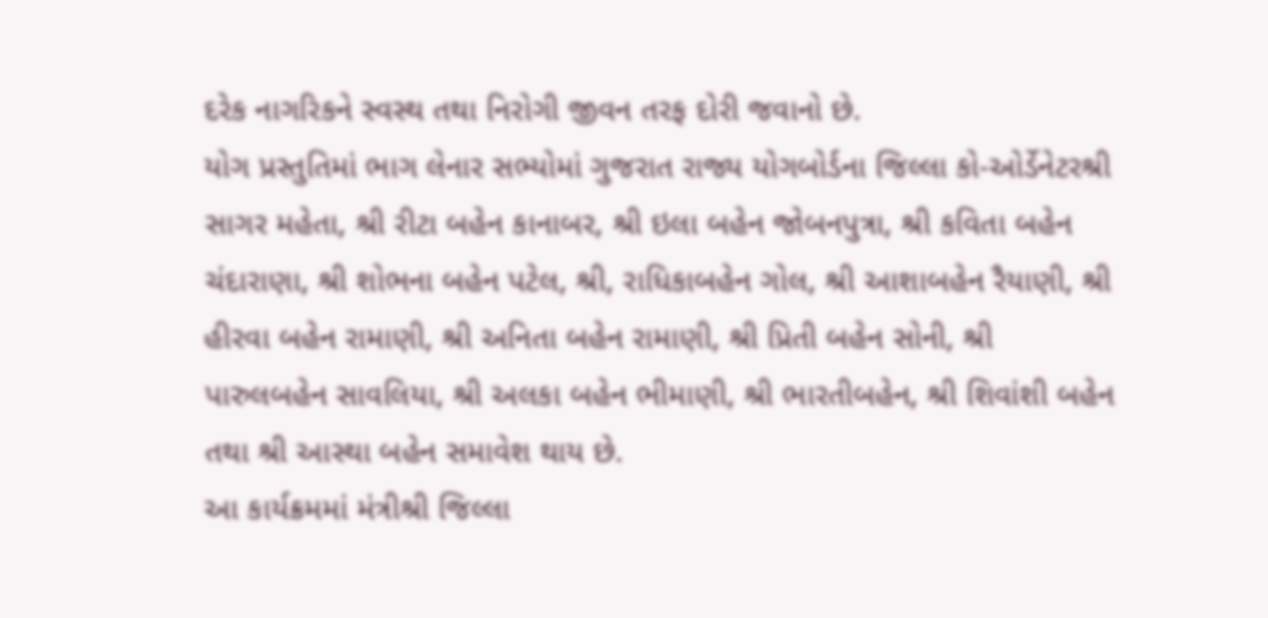દરેક નાગરિકને સ્વસ્થ તથા નિરોગી જીવન તરફ દોરી જવાનો છે.
યોગ પ્રસ્તુતિમાં ભાગ લેનાર સભ્યોમાં ગુજરાત રાજ્ય યોગબોર્ડના જિલ્લા કો-ઓર્ડેનેટરશ્રી સાગર મહેતા, શ્રી રીટા બહેન કાનાબર, શ્રી ઇલા બહેન જોબનપુત્રા, શ્રી કવિતા બહેન ચંદારાણા, શ્રી શોભના બહેન પટેલ, શ્રી, રાધિકાબહેન ગોલ, શ્રી આશાબહેન રૈયાણી, શ્રી હીરવા બહેન રામાણી, શ્રી અનિતા બહેન રામાણી, શ્રી પ્રિતી બહેન સોની, શ્રી પારુલબહેન સાવલિયા, શ્રી અલકા બહેન ભીમાણી, શ્રી ભારતીબહેન, શ્રી શિવાંશી બહેન તથા શ્રી આસ્થા બહેન સમાવેશ થાય છે.
આ કાર્યક્રમમાં મંત્રીશ્રી જિલ્લા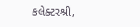કલેક્ટરશ્રી,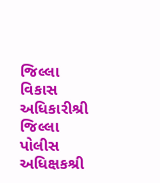જિલ્લા વિકાસ અધિકારીશ્રી જિલ્લા પોલીસ અધિક્ષકશ્રી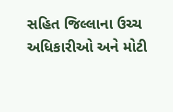સહિત જિલ્લાના ઉચ્ચ અધિકારીઓ અને મોટી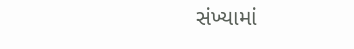સંખ્યામાં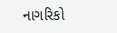નાગરિકો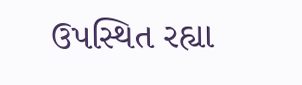ઉપસ્થિત રહ્યા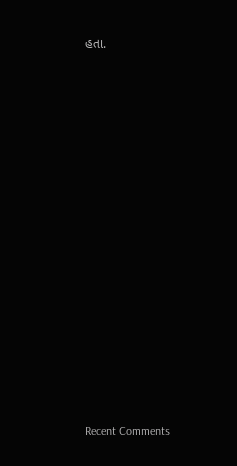હતા.


















Recent Comments